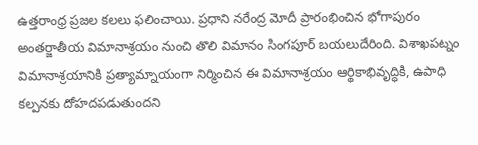ఉత్తరాంధ్ర ప్రజల కలలు ఫలించాయి. ప్రధాని నరేంద్ర మోదీ ప్రారంభించిన భోగాపురం అంతర్జాతీయ విమానాశ్రయం నుంచి తొలి విమానం సింగపూర్ బయలుదేరింది. విశాఖపట్నం విమానాశ్రయానికి ప్రత్యామ్నాయంగా నిర్మించిన ఈ విమానాశ్రయం ఆర్థికాభివృద్ధికి, ఉపాధి కల్పనకు దోహదపడుతుందని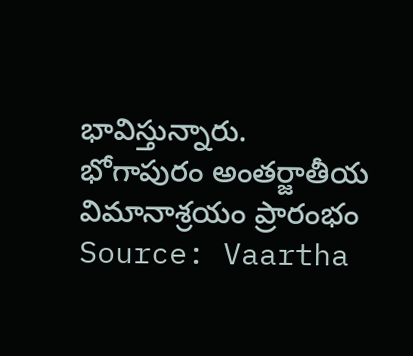భావిస్తున్నారు.
భోగాపురం అంతర్జాతీయ విమానాశ్రయం ప్రారంభం
Source: Vaartha